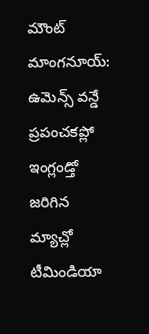మౌంట్ మాంగనూయ్: ఉమెన్స్ వన్డే ప్రపంచకప్లో ఇంగ్లండ్తో జరిగిన మ్యాచ్లో టీమిండియా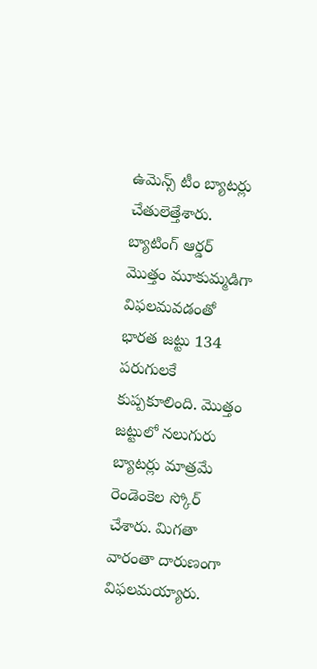ఉమెన్స్ టీం బ్యాటర్లు చేతులెత్తేశారు. బ్యాటింగ్ ఆర్డర్ మొత్తం మూకుమ్మడిగా విఫలమవడంతో భారత జట్టు 134 పరుగులకే కుప్పకూలింది. మొత్తం జట్టులో నలుగురు బ్యాటర్లు మాత్రమే రెండెంకెల స్కోర్ చేశారు. మిగతా వారంతా దారుణంగా విఫలమయ్యారు.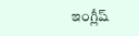ఇంగ్లీష్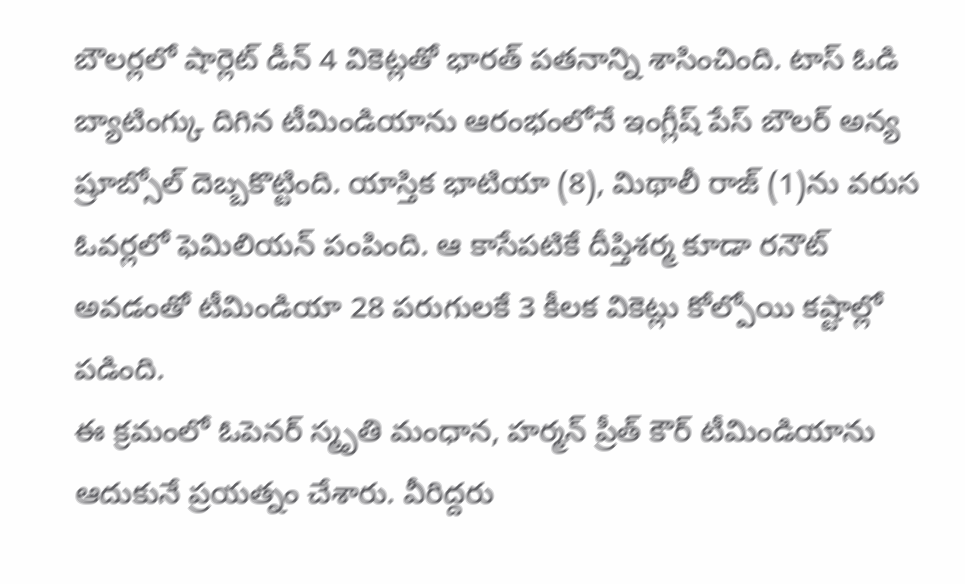బౌలర్లలో షార్లెట్ డీన్ 4 వికెట్లతో భారత్ పతనాన్ని శాసించింది. టాస్ ఓడి బ్యాటింగ్కు దిగిన టీమిండియాను ఆరంభంలోనే ఇంగ్లీష్ పేస్ బౌలర్ అన్య ష్రూబ్సోల్ దెబ్బకొట్టింది. యాస్తిక భాటియా (8), మిథాలీ రాజ్ (1)ను వరుస ఓవర్లలో ఫెమిలియన్ పంపింది. ఆ కాసేపటికే దీప్తిశర్మ కూడా రనౌట్ అవడంతో టీమిండియా 28 పరుగులకే 3 కీలక వికెట్లు కోల్పోయి కష్టాల్లో పడింది.
ఈ క్రమంలో ఓపెనర్ స్మృతి మంధాన, హర్మన్ ప్రీత్ కౌర్ టీమిండియాను ఆదుకునే ప్రయత్నం చేశారు. వీరిద్దరు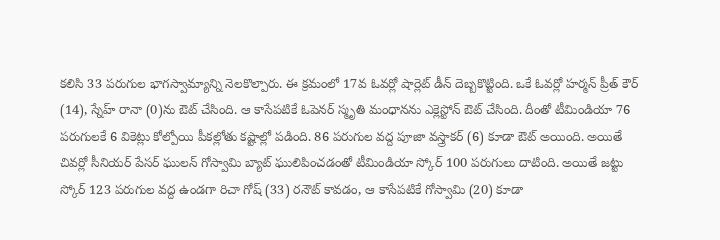కలిసి 33 పరుగుల భాగస్వామ్యాన్ని నెలకొల్పారు. ఈ క్రమంలో 17వ ఓవర్లో షార్లెట్ డీన్ దెబ్బకొట్టింది. ఒకే ఓవర్లో హర్మన్ ప్రీత్ కౌర్ (14), స్నేహ్ రానా (0)ను ఔట్ చేసింది. ఆ కాసేపటికే ఓపెనర్ స్మృతి మంధానను ఎక్లెస్టోన్ ఔట్ చేసింది. దీంతో టీమిండియా 76 పరుగులకే 6 వికెట్లు కోల్పోయి పీకల్లోతు కష్టాల్లో పడింది. 86 పరుగుల వద్ద పూజా వస్త్రాకర్ (6) కూడా ఔట్ అయింది. అయితే చివర్లో సీనియర్ పేసర్ ఘులన్ గోస్వామి బ్యాట్ ఘులిపించడంతో టీమిండియా స్కోర్ 100 పరుగులు దాటింది. అయితే జట్టు స్కోర్ 123 పరుగుల వద్ద ఉండగా రిచా గోష్ (33) రనౌట్ కావడం, ఆ కాసేపటికే గోస్వామి (20) కూడా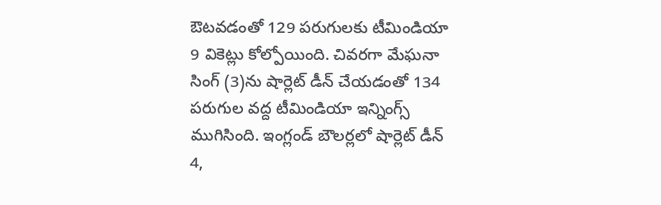ఔటవడంతో 129 పరుగులకు టీమిండియా 9 వికెట్లు కోల్పోయింది. చివరగా మేఘనా సింగ్ (3)ను షార్లెట్ డీన్ చేయడంతో 134 పరుగుల వద్ద టీమిండియా ఇన్నింగ్స్ ముగిసింది. ఇంగ్లండ్ బౌలర్లలో షార్లెట్ డీన్ 4,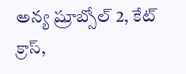అన్య ష్రూబ్సోల్ 2, కేట్ క్రాస్,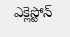ఎక్లెస్టోన్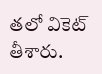తలో వికెట్ తీశారు.